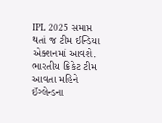IPL 2025 સમાપ્ત થતાં જ ટીમ ઈન્ડિયા એક્શનમાં આવશે. ભારતીય ક્રિકેટ ટીમ આવતા મહિને ઈંગ્લેન્ડના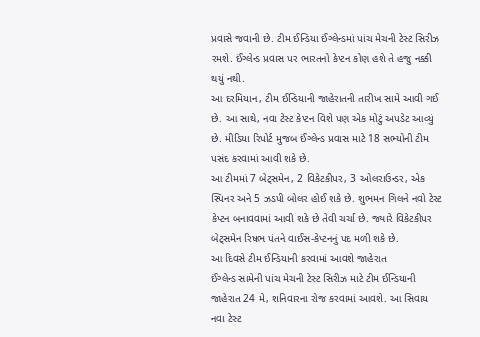પ્રવાસે જવાની છે. ટીમ ઈન્ડિયા ઈંગ્લેન્ડમાં પાંચ મેચની ટેસ્ટ સિરીઝ રમશે. ઈંગ્લેન્ડ પ્રવાસ પર ભારતનો કેપ્ટન કોણ હશે તે હજુ નક્કી થયું નથી.
આ દરમિયાન, ટીમ ઈન્ડિયાની જાહેરાતની તારીખ સામે આવી ગઈ છે. આ સાથે, નવા ટેસ્ટ કેપ્ટન વિશે પણ એક મોટું અપડેટ આવ્યું છે. મીડિયા રિપોર્ટ મુજબ ઈંગ્લેન્ડ પ્રવાસ માટે 18 સભ્યોની ટીમ પસંદ કરવામાં આવી શકે છે.
આ ટીમમાં 7 બેટ્સમેન, 2 વિકેટકીપર, 3 ઓલરાઉન્ડર, એક સ્પિનર અને 5 ઝડપી બોલર હોઈ શકે છે. શુભમન ગિલને નવો ટેસ્ટ કેપ્ટન બનાવવામાં આવી શકે છે તેવી ચર્ચા છે. જ્યારે વિકેટકીપર બેટ્સમેન રિષભ પંતને વાઈસ-કેપ્ટનનું પદ મળી શકે છે.
આ દિવસે ટીમ ઈન્ડિયાની કરવામાં આવશે જાહેરાત
ઈંગ્લેન્ડ સામેની પાંચ મેચની ટેસ્ટ સિરીઝ માટે ટીમ ઈન્ડિયાની જાહેરાત 24 મે, શનિવારના રોજ કરવામાં આવશે. આ સિવાય નવા ટેસ્ટ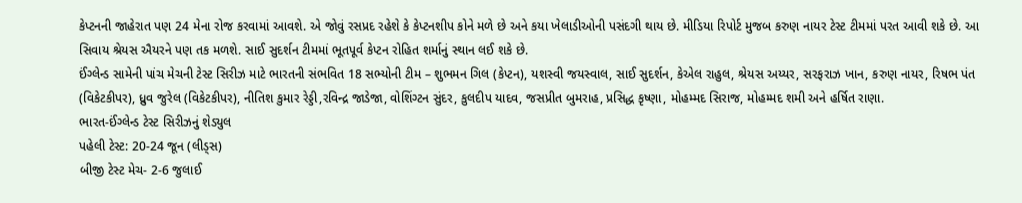કેપ્ટનની જાહેરાત પણ 24 મેના રોજ કરવામાં આવશે. એ જોવું રસપ્રદ રહેશે કે કેપ્ટનશીપ કોને મળે છે અને કયા ખેલાડીઓની પસંદગી થાય છે. મીડિયા રિપોર્ટ મુજબ કરુણ નાયર ટેસ્ટ ટીમમાં પરત આવી શકે છે. આ સિવાય શ્રેયસ ઐયરને પણ તક મળશે. સાઈ સુદર્શન ટીમમાં ભૂતપૂર્વ કેપ્ટન રોહિત શર્માનું સ્થાન લઈ શકે છે.
ઈંગ્લેન્ડ સામેની પાંચ મેચની ટેસ્ટ સિરીઝ માટે ભારતની સંભવિત 18 સભ્યોની ટીમ – શુભમન ગિલ (કેપ્ટન), યશસ્વી જયસ્વાલ, સાઈ સુદર્શન, કેએલ રાહુલ, શ્રેયસ અય્યર, સરફરાઝ ખાન, કરુણ નાયર, રિષભ પંત (વિકેટકીપર), ધ્રુવ જુરેલ (વિકેટકીપર), નીતિશ કુમાર રેડ્ડી,રવિન્દ્ર જાડેજા, વોશિંગ્ટન સુંદર, કુલદીપ યાદવ, જસપ્રીત બુમરાહ, પ્રસિદ્ધ કૃષ્ણા, મોહમ્મદ સિરાજ, મોહમ્મદ શમી અને હર્ષિત રાણા.
ભારત-ઈંગ્લેન્ડ ટેસ્ટ સિરીઝનું શેડ્યુલ
પહેલી ટેસ્ટ: 20-24 જૂન (લીડ્સ)
બીજી ટેસ્ટ મેચ- 2-6 જુલાઈ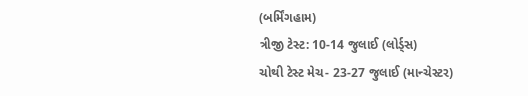(બર્મિંગહામ)
ત્રીજી ટેસ્ટ: 10-14 જુલાઈ (લોર્ડ્સ)
ચોથી ટેસ્ટ મેચ- 23-27 જુલાઈ (માન્ચેસ્ટર)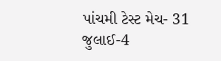પાંચમી ટેસ્ટ મેચ- 31 જુલાઈ-4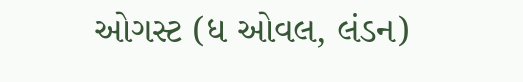ઓગસ્ટ (ધ ઓવલ, લંડન)